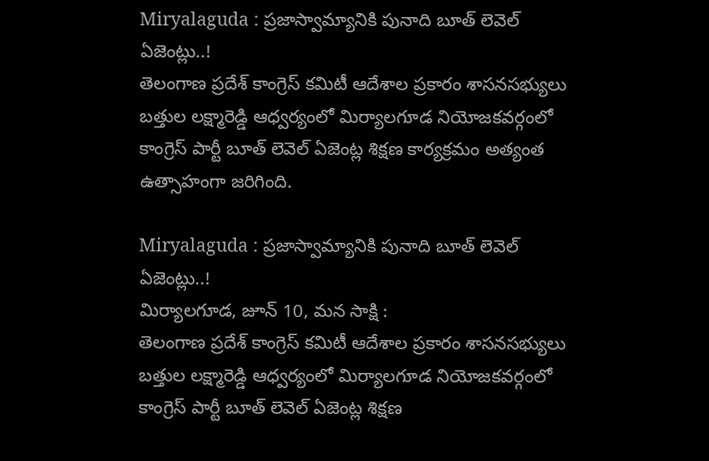Miryalaguda : ప్రజాస్వామ్యానికి పునాది బూత్ లెవెల్ ఏజెంట్లు..!
తెలంగాణ ప్రదేశ్ కాంగ్రెస్ కమిటీ ఆదేశాల ప్రకారం శాసనసభ్యులు బత్తుల లక్ష్మారెడ్డి ఆధ్వర్యంలో మిర్యాలగూడ నియోజకవర్గంలో కాంగ్రెస్ పార్టీ బూత్ లెవెల్ ఏజెంట్ల శిక్షణ కార్యక్రమం అత్యంత ఉత్సాహంగా జరిగింది.

Miryalaguda : ప్రజాస్వామ్యానికి పునాది బూత్ లెవెల్ ఏజెంట్లు..!
మిర్యాలగూడ, జూన్ 10, మన సాక్షి :
తెలంగాణ ప్రదేశ్ కాంగ్రెస్ కమిటీ ఆదేశాల ప్రకారం శాసనసభ్యులు బత్తుల లక్ష్మారెడ్డి ఆధ్వర్యంలో మిర్యాలగూడ నియోజకవర్గంలో కాంగ్రెస్ పార్టీ బూత్ లెవెల్ ఏజెంట్ల శిక్షణ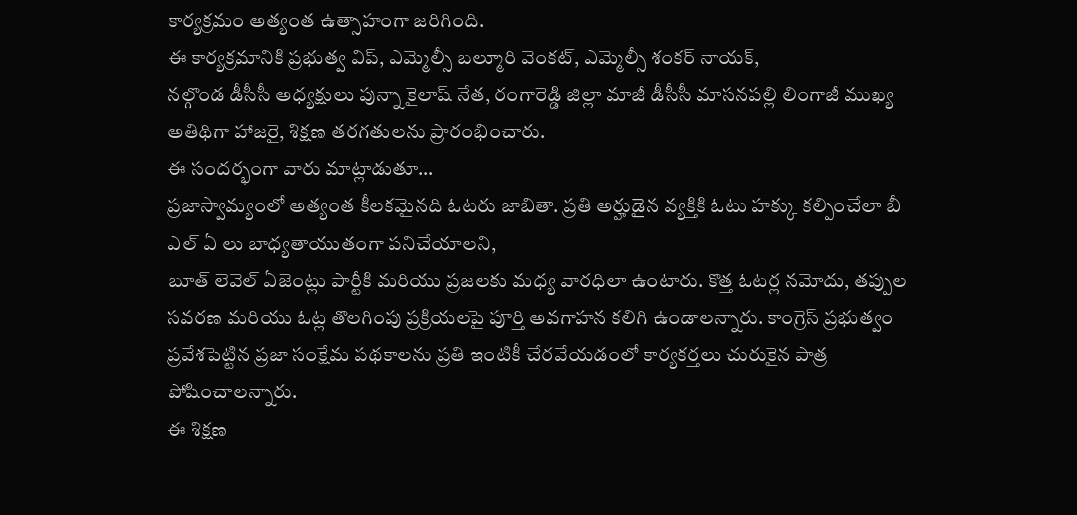కార్యక్రమం అత్యంత ఉత్సాహంగా జరిగింది.
ఈ కార్యక్రమానికి ప్రభుత్వ విప్, ఎమ్మెల్సీ బల్మూరి వెంకట్, ఎమ్మెల్సీ శంకర్ నాయక్,
నల్గొండ డీసీసీ అధ్యక్షులు పున్నా కైలాష్ నేత, రంగారెడ్డి జిల్లా మాజీ డీసీసీ మాసనపల్లి లింగాజీ ముఖ్య అతిథిగా హాజరై, శిక్షణ తరగతులను ప్రారంభించారు.
ఈ సందర్భంగా వారు మాట్లాడుతూ…
ప్రజాస్వామ్యంలో అత్యంత కీలకమైనది ఓటరు జాబితా. ప్రతి అర్హుడైన వ్యక్తికి ఓటు హక్కు కల్పించేలా బీ ఎల్ ఏ లు బాధ్యతాయుతంగా పనిచేయాలని,
బూత్ లెవెల్ ఏజెంట్లు పార్టీకి మరియు ప్రజలకు మధ్య వారధిలా ఉంటారు. కొత్త ఓటర్ల నమోదు, తప్పుల సవరణ మరియు ఓట్ల తొలగింపు ప్రక్రియలపై పూర్తి అవగాహన కలిగి ఉండాలన్నారు. కాంగ్రెస్ ప్రభుత్వం ప్రవేశపెట్టిన ప్రజా సంక్షేమ పథకాలను ప్రతి ఇంటికీ చేరవేయడంలో కార్యకర్తలు చురుకైన పాత్ర పోషించాలన్నారు.
ఈ శిక్షణ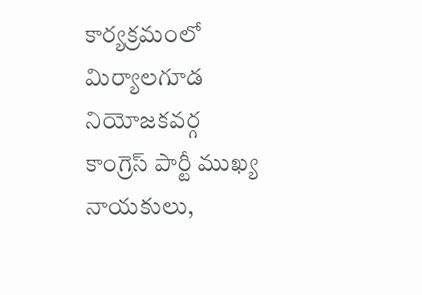కార్యక్రమంలో మిర్యాలగూడ నియోజకవర్గ కాంగ్రెస్ పార్టీ ముఖ్య నాయకులు,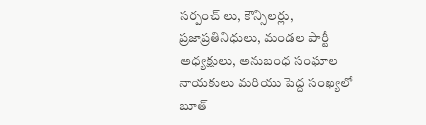సర్పంచ్ లు, కౌన్సిలర్లు, ప్రజాప్రతినిధులు, మండల పార్టీ అధ్యక్షులు, అనుబంధ సంఘాల నాయకులు మరియు పెద్ద సంఖ్యలో బూత్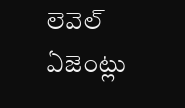లెవెల్ ఏజెంట్లు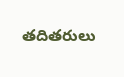తదితరులు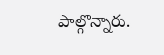పాల్గొన్నారు.